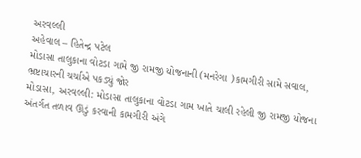અરવલ્લી
અહેવાલ – હિતેન્દ્ર પટેલ
મોડાસા તાલુકાના વોટડા ગામે જી રામજી યોજનાની (મનરેગા )કામગીરી સામે સવાલ, ભ્રષ્ટાચારની ચર્ચાએ પકડ્યું જોર
મોડાસા, અરવલ્લી: મોડાસા તાલુકાના વોટડા ગામ ખાતે ચાલી રહેલી જી રામજી યોજના અંતર્ગત તળાવ ઊંડું કરવાની કામગીરી અંગે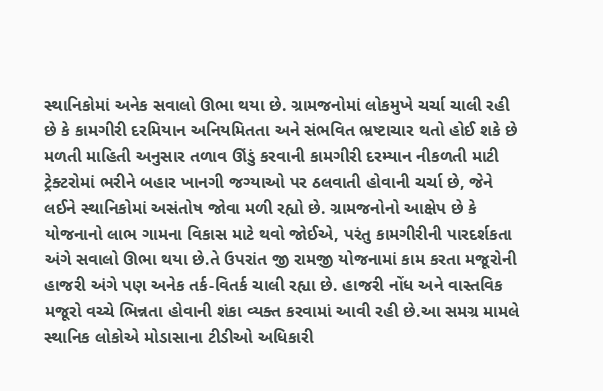સ્થાનિકોમાં અનેક સવાલો ઊભા થયા છે. ગ્રામજનોમાં લોકમુખે ચર્ચા ચાલી રહી છે કે કામગીરી દરમિયાન અનિયમિતતા અને સંભવિત ભ્રષ્ટાચાર થતો હોઈ શકે છે
મળતી માહિતી અનુસાર તળાવ ઊંડું કરવાની કામગીરી દરમ્યાન નીકળતી માટી ટ્રેક્ટરોમાં ભરીને બહાર ખાનગી જગ્યાઓ પર ઠલવાતી હોવાની ચર્ચા છે, જેને લઈને સ્થાનિકોમાં અસંતોષ જોવા મળી રહ્યો છે. ગ્રામજનોનો આક્ષેપ છે કે યોજનાનો લાભ ગામના વિકાસ માટે થવો જોઈએ, પરંતુ કામગીરીની પારદર્શકતા અંગે સવાલો ઊભા થયા છે.તે ઉપરાંત જી રામજી યોજનામાં કામ કરતા મજૂરોની હાજરી અંગે પણ અનેક તર્ક-વિતર્ક ચાલી રહ્યા છે. હાજરી નોંધ અને વાસ્તવિક મજૂરો વચ્ચે ભિન્નતા હોવાની શંકા વ્યક્ત કરવામાં આવી રહી છે.આ સમગ્ર મામલે સ્થાનિક લોકોએ મોડાસાના ટીડીઓ અધિકારી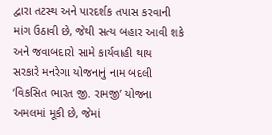દ્વારા તટસ્થ અને પારદર્શક તપાસ કરવાની માંગ ઉઠાવી છે, જેથી સત્ય બહાર આવી શકે અને જવાબદારો સામે કાર્યવાહી થાય
સરકારે મનરેગા યોજનાનું નામ બદલી ‘વિકસિત ભારત જી. રામજી’ યોજના અમલમાં મૂકી છે, જેમાં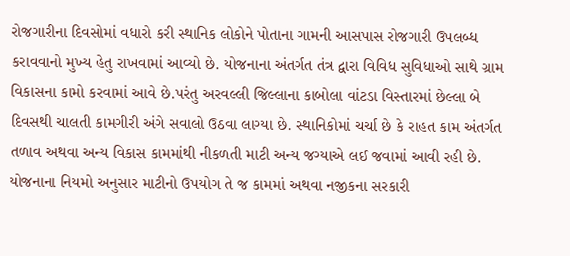રોજગારીના દિવસોમાં વધારો કરી સ્થાનિક લોકોને પોતાના ગામની આસપાસ રોજગારી ઉપલબ્ધ કરાવવાનો મુખ્ય હેતુ રાખવામાં આવ્યો છે. યોજનાના અંતર્ગત તંત્ર દ્વારા વિવિધ સુવિધાઓ સાથે ગ્રામ વિકાસના કામો કરવામાં આવે છે.પરંતુ અરવલ્લી જિલ્લાના કાબોલા વાંટડા વિસ્તારમાં છેલ્લા બે દિવસથી ચાલતી કામગીરી અંગે સવાલો ઉઠવા લાગ્યા છે. સ્થાનિકોમાં ચર્ચા છે કે રાહત કામ અંતર્ગત તળાવ અથવા અન્ય વિકાસ કામમાંથી નીકળતી માટી અન્ય જગ્યાએ લઈ જવામાં આવી રહી છે. યોજનાના નિયમો અનુસાર માટીનો ઉપયોગ તે જ કામમાં અથવા નજીકના સરકારી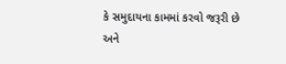કે સમુદાયના કામમાં કરવો જરૂરી છે અને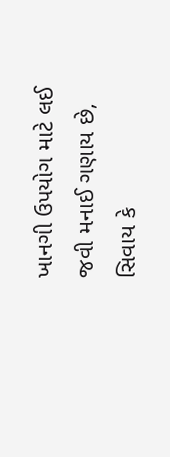ખાનગી ઉપયોગ માટે લઈ જવી મનાઈ ગણાય છે, સિવાય કે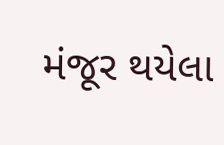મંજૂર થયેલા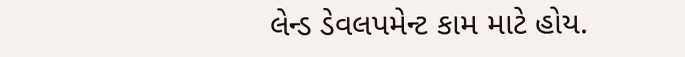લેન્ડ ડેવલપમેન્ટ કામ માટે હોય.